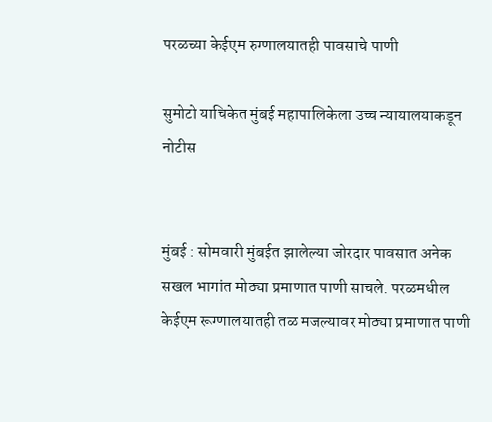परळच्या केईएम रुग्णालयातही पावसाचे पाणी

सुमोटो याचिकेत मुंबई महापालिकेला उच्च न्यायालयाकडून नोटीस


मुंबई : सोमवारी मुंबईत झालेल्या जोरदार पावसात अनेक सखल भागांत मोठ्या प्रमाणात पाणी साचले. परळमधील केईएम रूग्णालयातही तळ मजल्यावर मोठ्या प्रमाणात पाणी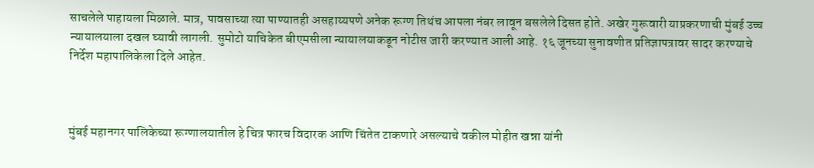साचलेले पाहायला मिळाले. मात्र, पावसाच्या त्या पाण्यातही असहाय्यपणे अनेक रूग्ण तिथंच आपला नंबर लावून बसलेले दिसत होते. अखेर गुरूवारी याप्रकरणाची मुंबई उच्च न्यायालयाला दखल घ्यावी लागली. सुमोटो याचिकेत बीएमसीला न्यायालयाकडून नोटीस जारी करण्यात आली आहे. १६ जूनच्या सुनावणीत प्रतिज्ञापत्रावर सादर करण्याचे निर्देश महापालिकेला दिले आहेत.



मुंबई महानगर पालिकेच्या रूग्णालयातील हे चित्र फारच विदारक आणि चिंतेत टाकणारे असल्याचे वकील मोहीत खन्ना यांनी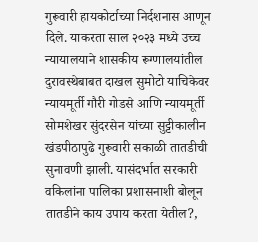गुरूवारी हायकोर्टाच्या निर्दशनास आणून दिले. याकरता साल २०२३ मध्ये उच्च न्यायालयाने शासकीय रूग्णालयांतील दुरावस्थेबाबत दाखल सुमोटो याचिकेवर न्यायमूर्ती गौरी गोडसे आणि न्यायमूर्ती सोमशेखर सुंदरसेन यांच्या सुट्टीकालीन खंडपीठापुढे गुरूवारी सकाळी तातडीची सुनावणी झाली. यासंदर्भात सरकारी वकिलांना पालिका प्रशासनाशी बोलून तातडीने काय उपाय करता येतील?,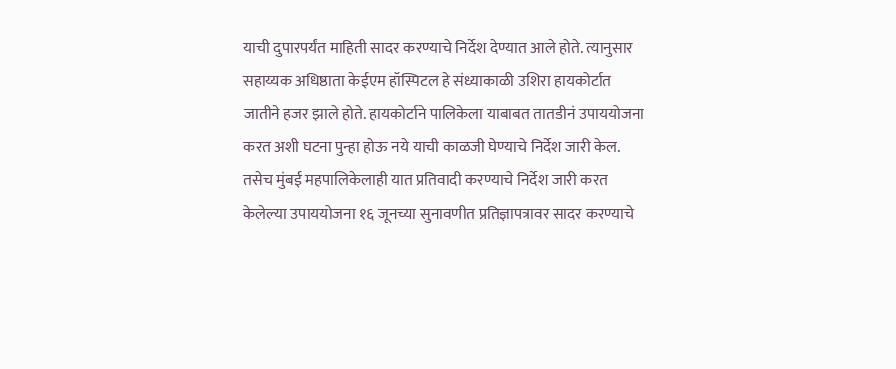याची दुपारपर्यंत माहिती सादर करण्याचे निर्देश देण्यात आले होते. त्यानुसार सहाय्यक अधिष्ठाता केईएम हॉस्पिटल हे संध्याकाळी उशिरा हायकोर्टात जातीने हजर झाले होते. हायकोर्टाने पालिकेला याबाबत तातडीनं उपाययोजना करत अशी घटना पुन्हा होऊ नये याची काळजी घेण्याचे निर्देश जारी केल. तसेच मुंबई महपालिकेलाही यात प्रतिवादी करण्याचे निर्देश जारी करत केलेल्या उपाययोजना १६ जूनच्या सुनावणीत प्रतिज्ञापत्रावर सादर करण्याचे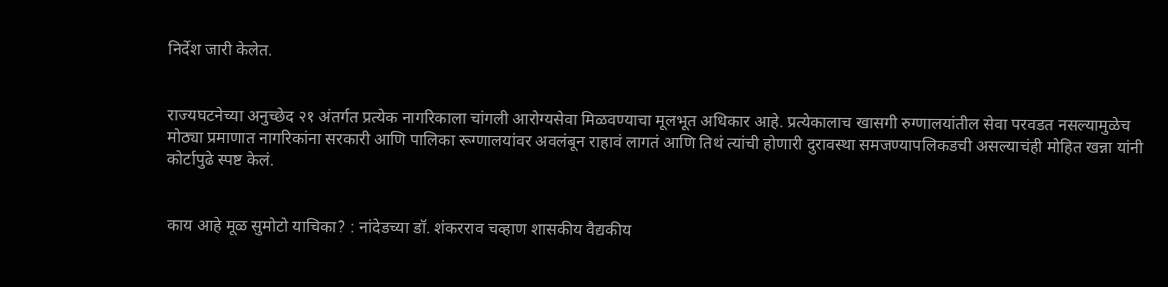निर्देश जारी केलेत.


राज्यघटनेच्या अनुच्छेद २१ अंतर्गत प्रत्येक नागरिकाला चांगली आरोग्यसेवा मिळवण्याचा मूलभूत अधिकार आहे. प्रत्येकालाच खासगी रुग्णालयांतील सेवा परवडत नसल्यामुळेच मोठ्या प्रमाणात नागरिकांना सरकारी आणि पालिका रूग्णालयांवर अवलंबून राहावं लागतं आणि तिथं त्यांची होणारी दुरावस्था समजण्यापलिकडची असल्याचंही मोहित खन्ना यांनी कोर्टापुढे स्पष्ट केलं.


काय आहे मूळ सुमोटो याचिका? : नांदेडच्या डॉ. शंकरराव चव्हाण शासकीय वैद्यकीय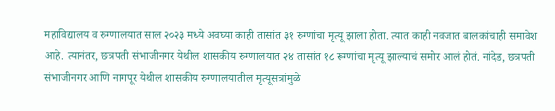महाविद्यालय व रुग्णालयात साल २०२३ मध्ये अवघ्या काही तासांत ३१ रुग्णांचा मृत्यू झाला होता. त्यात काही नवजात बालकांचाही समावेश आहे. त्यानंतर, छत्रपती संभाजीनगर येथील शासकीय रुग्णालयात २४ तासांत १८ रूग्णांचा मृत्यू झाल्याचं समोर आलं होतं. नांदेड, छत्रपती संभाजीनगर आणि नागपूर येथील शासकीय रुग्णालयातील मृत्यूसत्रांमुळे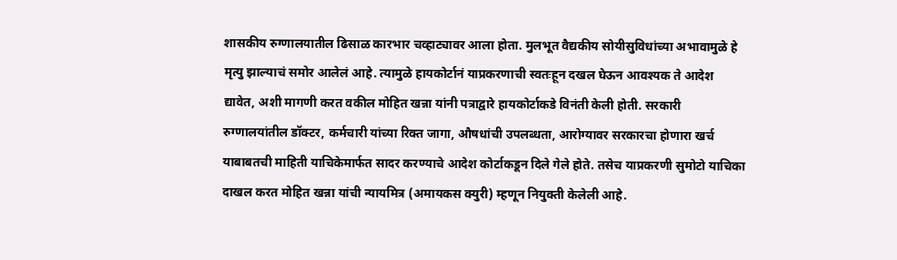शासकीय रुग्णालयातील ढिसाळ कारभार चव्हाट्यावर आला होता. मुलभूत वैद्यकीय सोयीसुविधांच्या अभावामुळे हे मृत्यु झाल्याचं समोर आलेलं आहे. त्यामुळे हायकोर्टानं याप्रकरणाची स्वतःहून दखल घेऊन आवश्यक ते आदेश द्यावेत, अशी मागणी करत वकील मोहित खन्ना यांनी पत्राद्वारे हायकोर्टाकडे विनंती केली होती. सरकारी रुग्णालयांतील डॉक्टर, कर्मचारी यांच्या रिक्त जागा, औषधांची उपलब्धता, आरोग्यावर सरकारचा होणारा खर्च याबाबतची माहिती याचिकेमार्फत सादर करण्याचे आदेश कोर्टाकडून दिले गेले होते. तसेच याप्रकरणी सुमोटो याचिका दाखल करत मोहित खन्ना यांची न्यायमित्र (अमायकस क्युरी) म्हणून नियुक्ती केलेली आहे.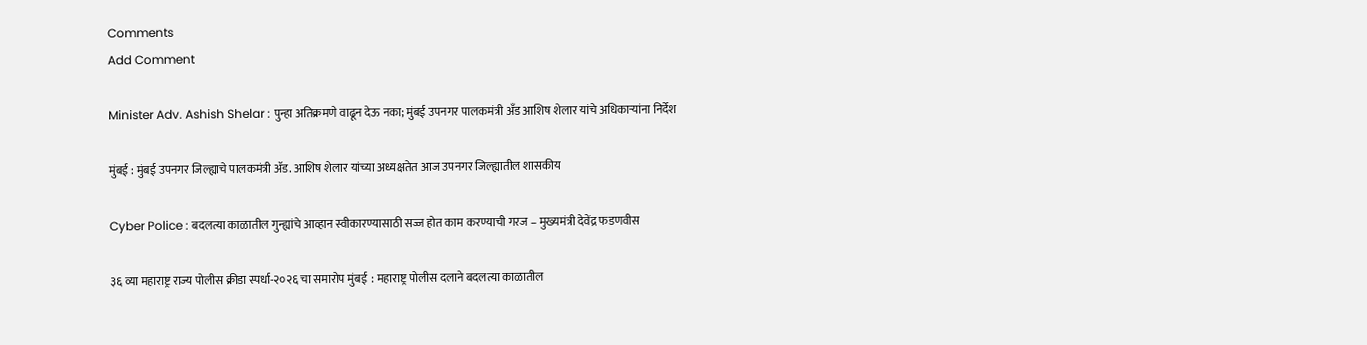Comments
Add Comment

Minister Adv. Ashish Shelar : पुन्हा अतिक्रमणे वाढून देऊ नका; मुंबई उपनगर पालकमंत्री अँड आशिष शेलार यांचे अधिकाऱ्यांना निर्देश

मुंबई : मुंबई उपनगर जिल्ह्याचे पालकमंत्री ॲड. आशिष शेलार यांच्या अध्यक्षतेत आज उपनगर जिल्ह्यातील शासकीय

Cyber Police : बदलत्या काळातील गुन्ह्यांचे आव्हान स्वीकारण्यासाठी सज्ज होत काम करण्याची गरज – मुख्यमंत्री देवेंद्र फडणवीस

३६ व्या महाराष्ट्र राज्य पोलीस क्रीडा स्पर्धा-२०२६ चा समारोप मुंबई  : महाराष्ट्र पोलीस दलाने बदलत्या काळातील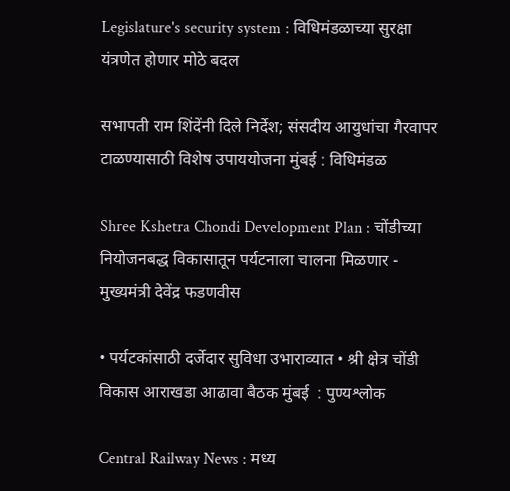Legislature's security system : विधिमंडळाच्या सुरक्षा यंत्रणेत होणार मोठे बदल

सभापती राम शिंदेंनी दिले निर्देश; संसदीय आयुधांचा गैरवापर टाळण्यासाठी विशेष उपाययोजना मुंबई : विधिमंडळ

Shree Kshetra Chondi Development Plan : चोंडीच्या नियोजनबद्ध विकासातून पर्यटनाला चालना मिळणार - मुख्यमंत्री देवेंद्र फडणवीस

• पर्यटकांसाठी दर्जेदार सुविधा उभाराव्यात • श्री क्षेत्र चोंडी विकास आराखडा आढावा बैठक मुंबई  : पुण्यश्लोक

Central Railway News : मध्य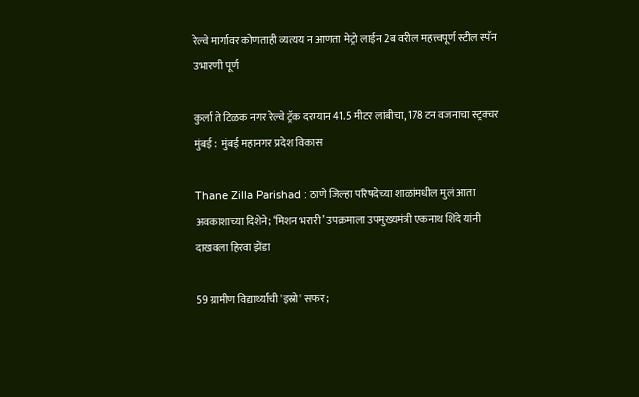रेल्वे मार्गावर कोणताही व्यत्यय न आणता मेट्रो लाईन 2ब वरील महत्त्वपूर्ण स्टील स्पॅन उभारणी पूर्ण

कुर्ला ते टिळक नगर रेल्वे ट्रॅक दरम्यान 41.5 मीटर लांबीचा, 178 टन वजनाचा स्ट्रक्चर मुंबई :  मुंबई महानगर प्रदेश विकास

Thane Zilla Parishad : ठाणे जिल्हा परिषदेच्या शाळांमधील मुलं आता अवकाशाच्या दिशेने; ‘मिशन भरारी’ उपक्रमाला उपमुख्यमंत्री एकनाथ शिंदे यांनी दाखवला हिरवा झेंडा

59 ग्रामीण विद्यार्थ्यांची 'इस्रो' सफर;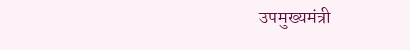उपमुख्यमंत्री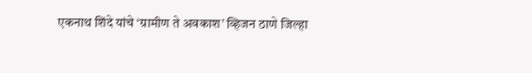एकनाथ शिंदे यांचे ‘ग्रामीण ते अवकाश’ व्हिजन ठाणे जिल्हा